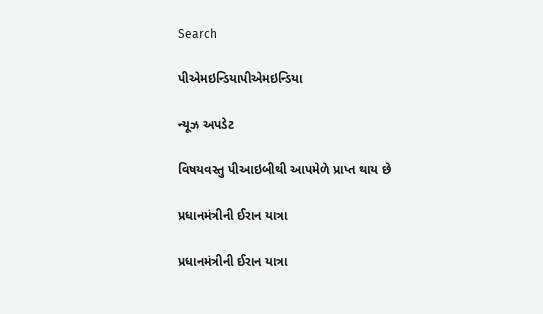Search

પીએમઇન્ડિયાપીએમઇન્ડિયા

ન્યૂઝ અપડેટ

વિષયવસ્તુ પીઆઇબીથી આપમેળે પ્રાપ્ત થાય છે

પ્રધાનમંત્રીની ઈરાન યાત્રા

પ્રધાનમંત્રીની ઈરાન યાત્રા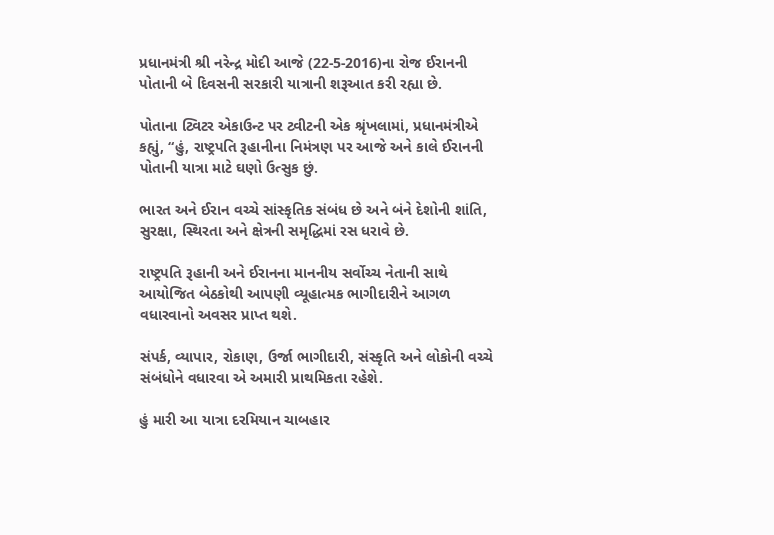પ્રધાનમંત્રી શ્રી નરેન્દ્ર મોદી આજે (22-5-2016)ના રોજ ઈરાનની પોતાની બે દિવસની સરકારી યાત્રાની શરૂઆત કરી રહ્યા છે.

પોતાના ટ્વિટર એકાઉન્ટ પર ટ્વીટની એક શ્રૃંખલામાં, પ્રધાનમંત્રીએ કહ્યું, “હું, રાષ્ટ્રપતિ રૂહાનીના નિમંત્રણ પર આજે અને કાલે ઈરાનની પોતાની યાત્રા માટે ઘણો ઉત્સુક છું.

ભારત અને ઈરાન વચ્ચે સાંસ્કૃતિક સંબંધ છે અને બંને દેશોની શાંતિ, સુરક્ષા, સ્થિરતા અને ક્ષેત્રની સમૃદ્ધિમાં રસ ધરાવે છે.

રાષ્ટ્રપતિ રૂહાની અને ઈરાનના માનનીય સર્વોચ્ચ નેતાની સાથે આયોજિત બેઠકોથી આપણી વ્યૂહાત્મક ભાગીદારીને આગળ વધારવાનો અવસર પ્રાપ્ત થશે.

સંપર્ક, વ્યાપાર, રોકાણ, ઉર્જા ભાગીદારી, સંસ્કૃતિ અને લોકોની વચ્ચે સંબંધોને વધારવા એ અમારી પ્રાથમિકતા રહેશે.

હું મારી આ યાત્રા દરમિયાન ચાબહાર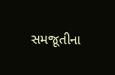સમજૂતીના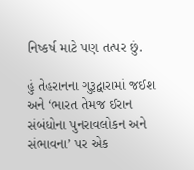નિષ્કર્ષ માટે પણ તત્પર છું.

હું તેહરાનના ગુરૂદ્વારામાં જઈશ અને ‘ભારત તેમજ ઈરાન સંબંધોના પુનરાવલોકન અને સંભાવના’ પર એક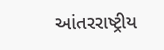આંતરરાષ્ટ્રીય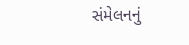સંમેલનનું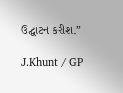ઉદ્ઘાટન કરીશ.”

J.Khunt / GP